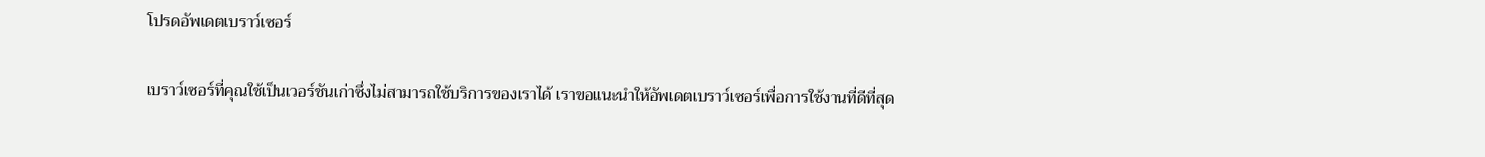โปรดอัพเดตเบราว์เซอร์

เบราว์เซอร์ที่คุณใช้เป็นเวอร์ชันเก่าซึ่งไม่สามารถใช้บริการของเราได้ เราขอแนะนำให้อัพเดตเบราว์เซอร์เพื่อการใช้งานที่ดีที่สุด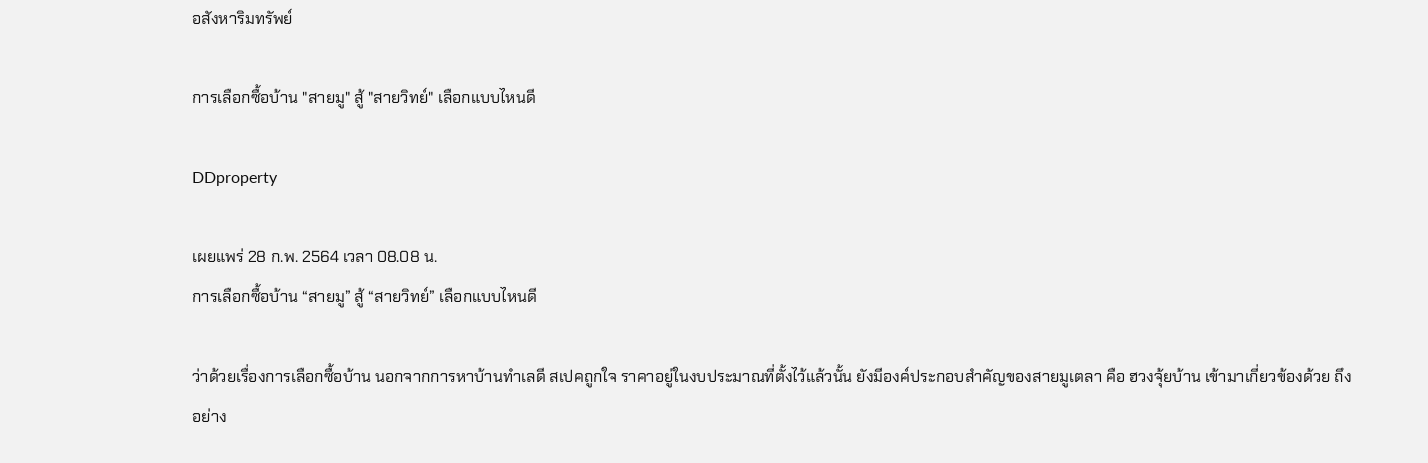อสังหาริมทรัพย์

การเลือกซื้อบ้าน "สายมู" สู้ "สายวิทย์" เลือกแบบไหนดี

DDproperty

เผยแพร่ 28 ก.พ. 2564 เวลา 08.08 น.
การเลือกซื้อบ้าน “สายมู” สู้ “สายวิทย์” เลือกแบบไหนดี

ว่าด้วยเรื่องการเลือกซื้อบ้าน นอกจากการหาบ้านทำเลดี สเปคถูกใจ ราคาอยู่ในงบประมาณที่ตั้งไว้แล้วนั้น ยังมีองค์ประกอบสำคัญของสายมูเตลา คือ ฮวงจุ้ยบ้าน เข้ามาเกี่ยวข้องด้วย ถึงอย่าง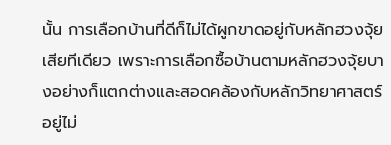นั้น การเลือกบ้านที่ดีก็ไม่ได้ผูกขาดอยู่กับหลักฮวงจุ้ยเสียทีเดียว เพราะการเลือกซื้อบ้านตามหลักฮวงจุ้ยบางอย่างก็แตกต่างและสอดคล้องกับหลักวิทยาศาสตร์อยู่ไม่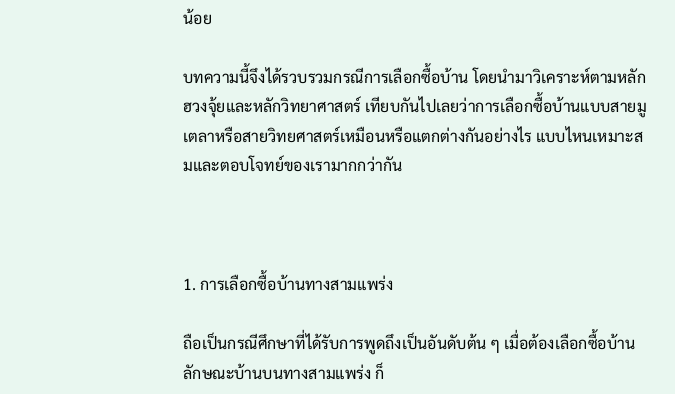น้อย

บทความนี้จึงได้รวบรวมกรณีการเลือกซื้อบ้าน โดยนำมาวิเคราะห์ตามหลักฮวงจุ้ยและหลักวิทยาศาสตร์ เทียบกันไปเลยว่าการเลือกซื้อบ้านแบบสายมูเตลาหรือสายวิทยศาสตร์เหมือนหรือแตกต่างกันอย่างไร แบบไหนเหมาะสมและตอบโจทย์ของเรามากกว่ากัน



1. การเลือกซื้อบ้านทางสามแพร่ง

ถือเป็นกรณีศึกษาที่ได้รับการพูดถึงเป็นอันดับต้น ๆ เมื่อต้องเลือกซื้อบ้าน ลักษณะบ้านบนทางสามแพร่ง ก็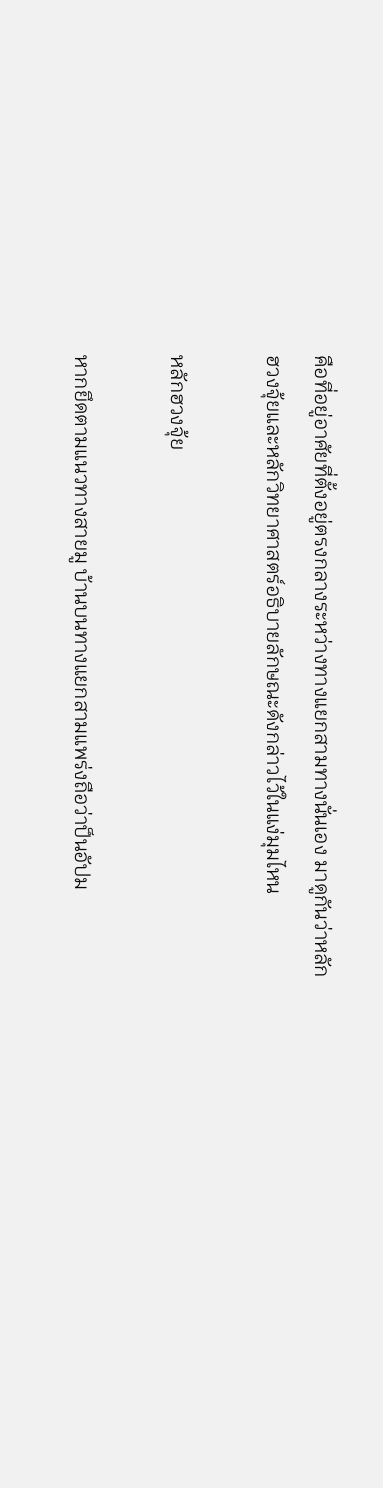คือที่อยู่อาศัยที่ตั้งอยู่ตรงกลางระหว่างทางแยกสามทางนั่นเอง มาดูกันว่าหลักฮวงจุ้ยและหลักวิทยาศาสตร์อธิบายลักษณะดังกล่าวไว้ในแง่มุมไหน

หลักฮวงจุ้ย

หากยึดตามแนวทางสายมู บ้านบนทางแยกสามแพร่งถือว่าป็นอัปม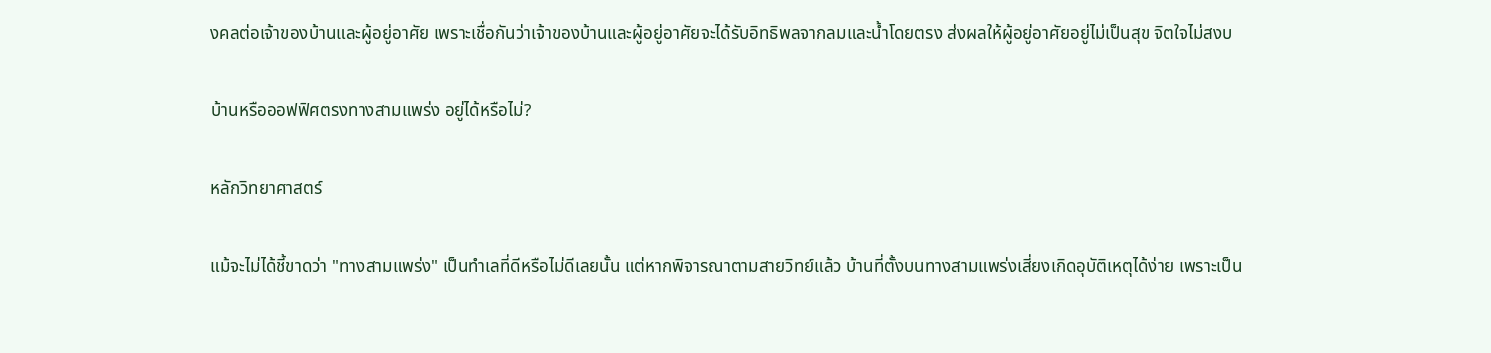งคลต่อเจ้าของบ้านและผู้อยู่อาศัย เพราะเชื่อกันว่าเจ้าของบ้านและผู้อยู่อาศัยจะได้รับอิทธิพลจากลมและน้ำโดยตรง ส่งผลให้ผู้อยู่อาศัยอยู่ไม่เป็นสุข จิตใจไม่สงบ

บ้านหรือออฟฟิศตรงทางสามแพร่ง อยู่ได้หรือไม่?

หลักวิทยาศาสตร์

แม้จะไม่ได้ชี้ขาดว่า "ทางสามแพร่ง" เป็นทำเลที่ดีหรือไม่ดีเลยนั้น แต่หากพิจารณาตามสายวิทย์แล้ว บ้านที่ตั้งบนทางสามแพร่งเสี่ยงเกิดอุบัติเหตุได้ง่าย เพราะเป็น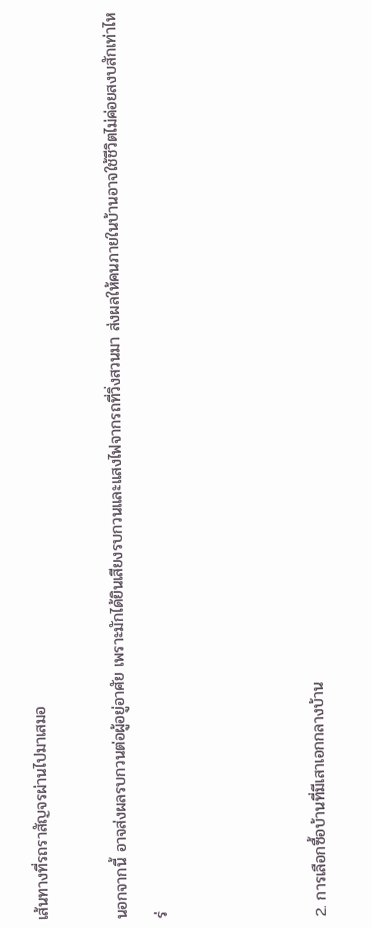เส้นทางที่รถราสัญจรผ่านไปมาเสมอ

นอกจากนี้ อาจส่งผลรบกวนต่อผู้อยู่อาศัย เพราะมักได้ยินเสียงรบกวนและแสงไฟจากรถที่วิ่งสวนมา ส่งผลให้คนภายในบ้านอาจใช้ชีวิตไม่ค่อยสงบสักเท่าไหร่



2. การเลือกซื้อบ้านที่มีเสาเอกกลางบ้าน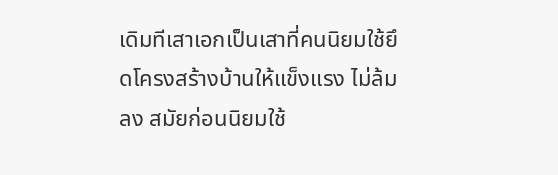เดิมทีเสาเอกเป็นเสาที่คนนิยมใช้ยึดโครงสร้างบ้านให้แข็งแรง ไม่ล้มลง สมัยก่อนนิยมใช้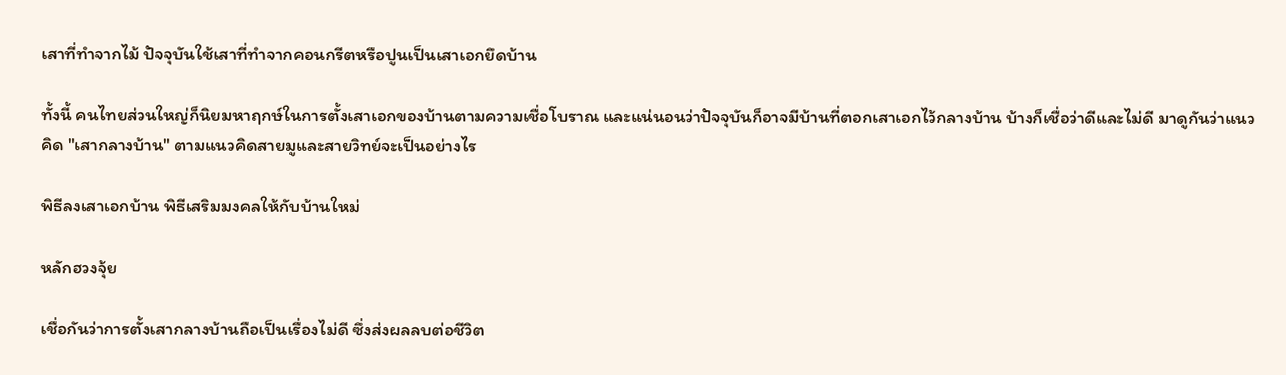เสาที่ทำจากไม้ ปัจจุบันใช้เสาที่ทำจากคอนกรีตหรือปูนเป็นเสาเอกยึดบ้าน

ทั้งนี้ คนไทยส่วนใหญ่ก็นิยมหาฤกษ์ในการตั้งเสาเอกของบ้านตามความเชื่อโบราณ และแน่นอนว่าปัจจุบันก็อาจมีบ้านที่ตอกเสาเอกไว้กลางบ้าน บ้างก็เชื่อว่าดีและไม่ดี มาดูกันว่าแนวคิด "เสากลางบ้าน" ตามแนวคิดสายมูและสายวิทย์จะเป็นอย่างไร

พิธีลงเสาเอกบ้าน พิธีเสริมมงคลให้กับบ้านใหม่

หลักฮวงจุ้ย

เชื่อกันว่าการตั้งเสากลางบ้านถือเป็นเรื่องไม่ดี ซึ่งส่งผลลบต่อชีวิต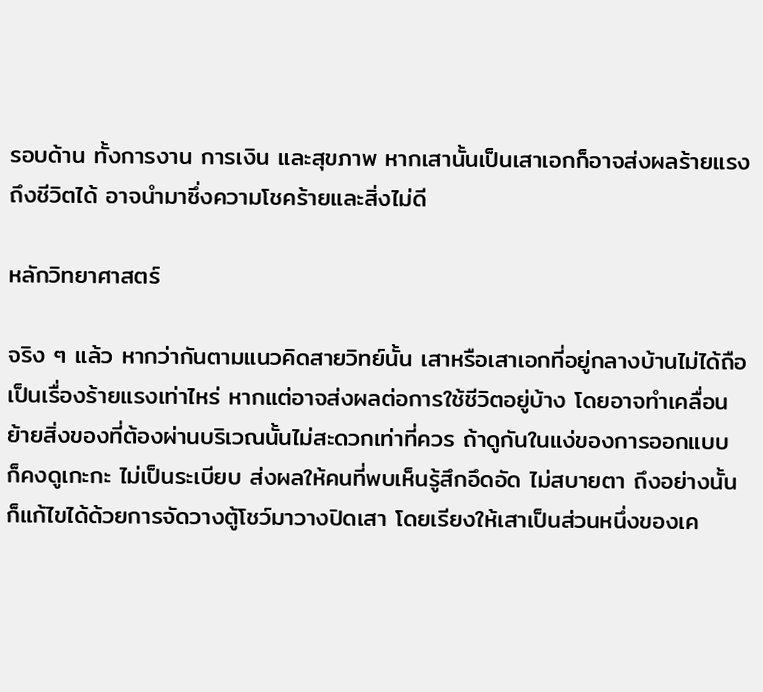รอบด้าน ทั้งการงาน การเงิน และสุขภาพ หากเสานั้นเป็นเสาเอกก็อาจส่งผลร้ายแรงถึงชีวิตได้ อาจนำมาซึ่งความโชคร้ายและสิ่งไม่ดี

หลักวิทยาศาสตร์

จริง ๆ แล้ว หากว่ากันตามแนวคิดสายวิทย์นั้น เสาหรือเสาเอกที่อยู่กลางบ้านไม่ได้ถือเป็นเรื่องร้ายแรงเท่าไหร่ หากแต่อาจส่งผลต่อการใช้ชีวิตอยู่บ้าง โดยอาจทำเคลื่อนย้ายสิ่งของที่ต้องผ่านบริเวณนั้นไม่สะดวกเท่าที่ควร ถ้าดูกันในแง่ของการออกแบบ ก็คงดูเกะกะ ไม่เป็นระเบียบ ส่งผลให้คนที่พบเห็นรู้สึกอึดอัด ไม่สบายตา ถึงอย่างนั้น ก็แก้ไขได้ด้วยการจัดวางตู้โชว์มาวางปิดเสา โดยเรียงให้เสาเป็นส่วนหนึ่งของเค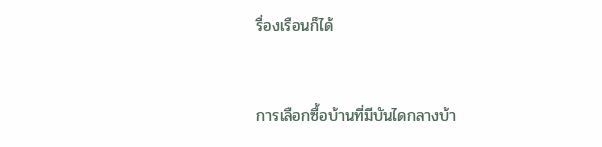รื่องเรือนก็ได้



การเลือกซื้อบ้านที่มีบันไดกลางบ้า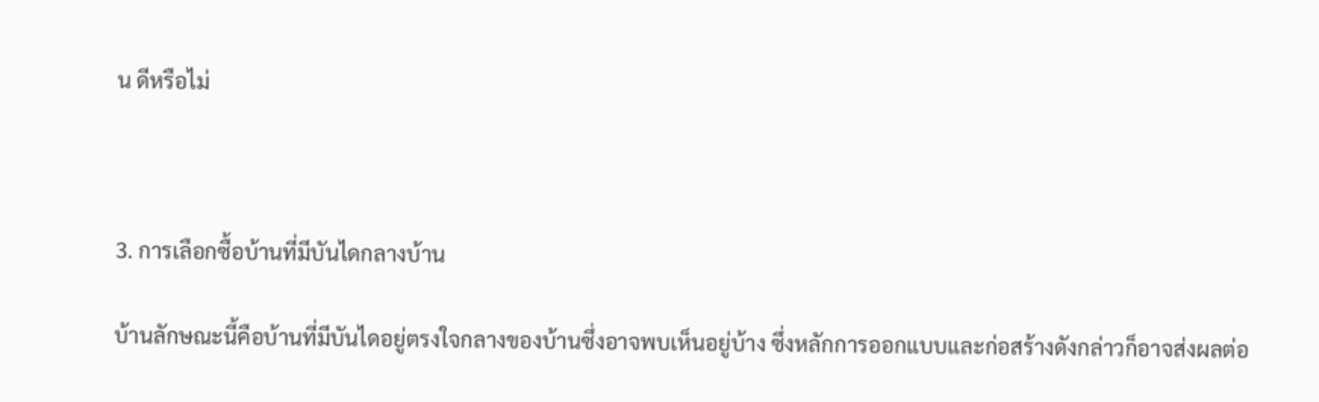น ดีหรือไม่



3. การเลือกซื้อบ้านที่มีบันไดกลางบ้าน

บ้านลักษณะนี้คือบ้านที่มีบันไดอยู่ตรงใจกลางของบ้านซึ่งอาจพบเห็นอยู่บ้าง ซึ่งหลักการออกแบบและก่อสร้างดังกล่าวก็อาจส่งผลต่อ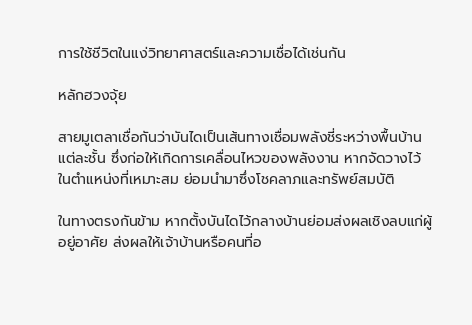การใช้ชีวิตในแง่วิทยาศาสตร์และความเชื่อได้เช่นกัน

หลักฮวงจุ้ย

สายมูเตลาเชื่อกันว่าบันไดเป็นเส้นทางเชื่อมพลังชี่ระหว่างพื้นบ้านแต่ละชั้น ซึ่งก่อให้เกิดการเคลื่อนไหวของพลังงาน หากจัดวางไว้ในตำแหน่งที่เหมาะสม ย่อมนำมาซึ่งโชคลาภและทรัพย์สมบัติ

ในทางตรงกันข้าม หากตั้งบันไดไว้กลางบ้านย่อมส่งผลเชิงลบแก่ผู้อยู่อาศัย ส่งผลให้เจ้าบ้านหรือคนที่อ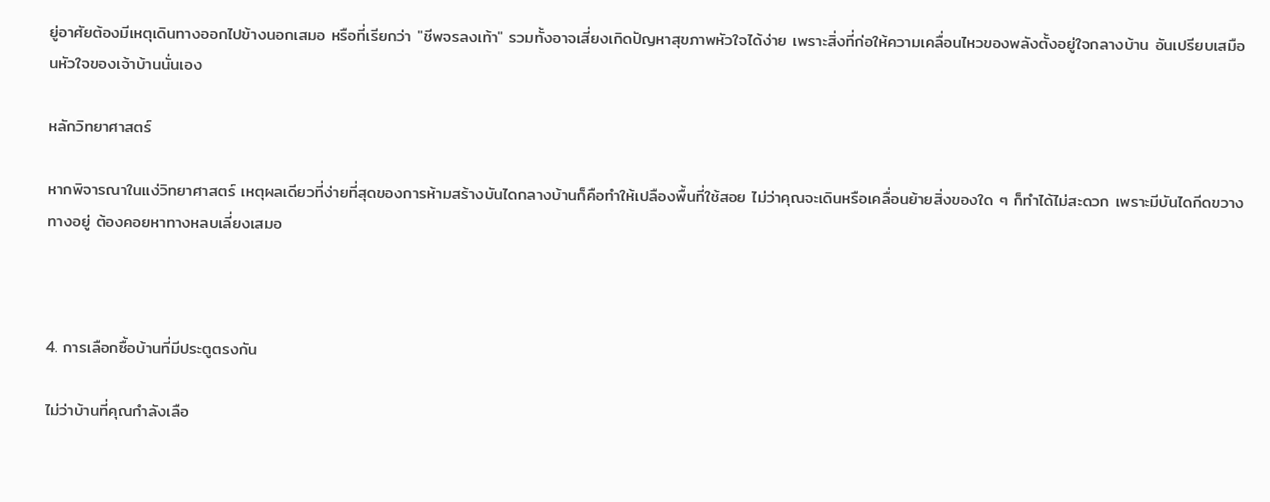ยู่อาศัยต้องมีเหตุเดินทางออกไปข้างนอกเสมอ หรือที่เรียกว่า "ชีพจรลงเท้า" รวมทั้งอาจเสี่ยงเกิดปัญหาสุขภาพหัวใจได้ง่าย เพราะสิ่งที่ก่อให้ความเคลื่อนไหวของพลังตั้งอยู่ใจกลางบ้าน อันเปรียบเสมือนหัวใจของเจ้าบ้านนั่นเอง

หลักวิทยาศาสตร์

หากพิจารณาในแง่วิทยาศาสตร์ เหตุผลเดียวที่ง่ายที่สุดของการห้ามสร้างบันไดกลางบ้านก็คือทำให้เปลืองพื้นที่ใช้สอย ไม่ว่าคุณจะเดินหรือเคลื่อนย้ายสิ่งของใด ๆ ก็ทำได้ไม่สะดวก เพราะมีบันไดกีดขวางทางอยู่ ต้องคอยหาทางหลบเลี่ยงเสมอ



4. การเลือกซื้อบ้านที่มีประตูตรงกัน

ไม่ว่าบ้านที่คุณกำลังเลือ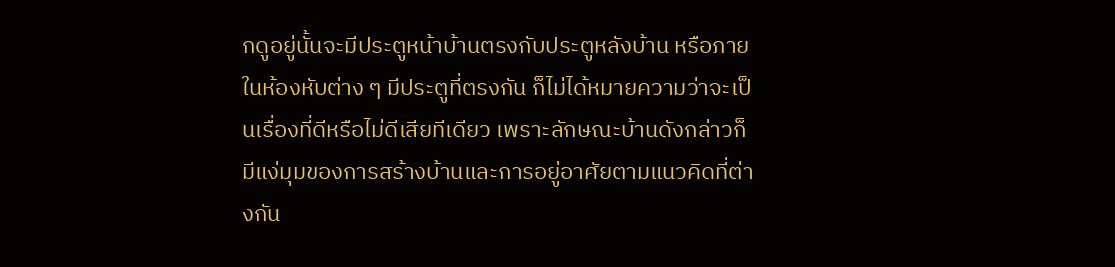กดูอยู่นั้นจะมีประตูหน้าบ้านตรงกับประตูหลังบ้าน หรือภายในห้องหับต่าง ๆ มีประตูที่ตรงกัน ก็ไม่ได้หมายความว่าจะเป็นเรื่องที่ดีหรือไม่ดีเสียทีเดียว เพราะลักษณะบ้านดังกล่าวก็มีแง่มุมของการสร้างบ้านและการอยู่อาศัยตามแนวคิดที่ต่างกัน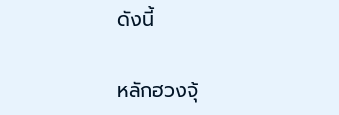ดังนี้

หลักฮวงจุ้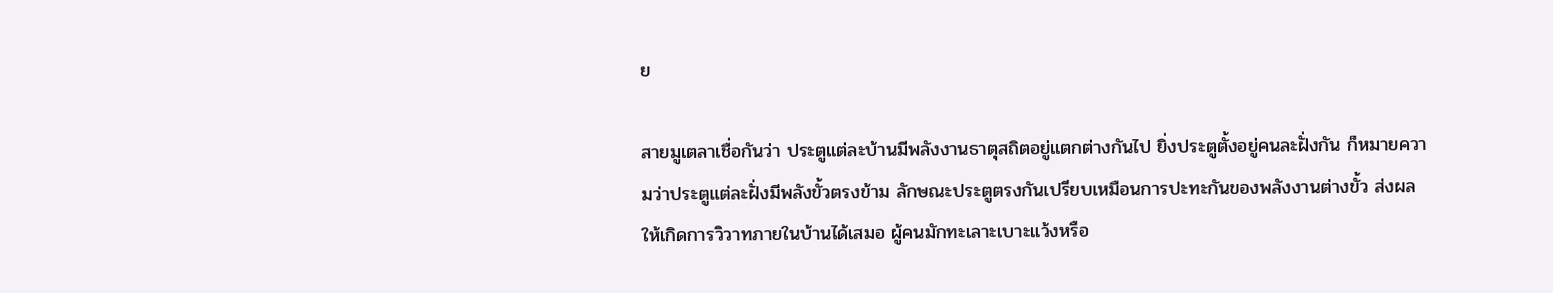ย

สายมูเตลาเชื่อกันว่า ประตูแต่ละบ้านมีพลังงานธาตุสถิตอยู่แตกต่างกันไป ยิ่งประตูตั้งอยู่คนละฝั่งกัน ก็หมายความว่าประตูแต่ละฝั่งมีพลังขั้วตรงข้าม ลักษณะประตูตรงกันเปรียบเหมือนการปะทะกันของพลังงานต่างขั้ว ส่งผลให้เกิดการวิวาทภายในบ้านได้เสมอ ผู้คนมักทะเลาะเบาะแว้งหรือ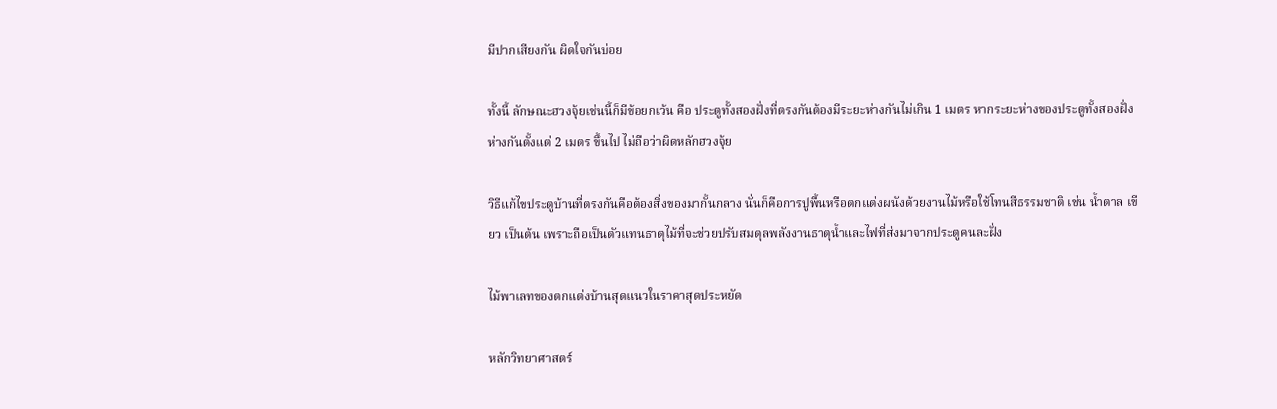มีปากเสียงกัน ผิดใจกันบ่อย

ทั้งนี้ ลักษณะฮวงจุ้ยเช่นนี้ก็มีข้อยกเว้น คือ ประตูทั้งสองฝั่งที่ตรงกันต้องมีระยะห่างกันไม่เกิน 1 เมตร หากระยะห่างของประตูทั้งสองฝั่งห่างกันตั้งแต่ 2 เมตร ขึ้นไป ไม่ถือว่าผิดหลักฮวงจุ้ย

วิธีแก้ไขประตูบ้านที่ตรงกันคือต้องสิ่งของมากั้นกลาง นั่นก็คือการปูพื้นหรือตกแต่งผนังด้วยงานไม้หรือใช้โทนสีธรรมชาติ เช่น น้ำตาล เขียว เป็นต้น เพราะถือเป็นตัวแทนธาตุไม้ที่จะช่วยปรับสมดุลพลังงานธาตุน้ำและไฟที่ส่งมาจากประตูคนละฝั่ง

ไม้พาเลทของตกแต่งบ้านสุดแนวในราคาสุดประหยัด

หลักวิทยาศาสตร์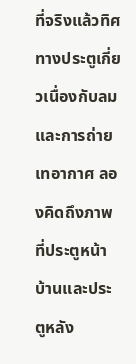ที่จริงแล้วทิศทางประตูเกี่ยวเนื่องกับลมและการถ่ายเทอากาศ ลองคิดถึงภาพที่ประตูหน้าบ้านและประตูหลัง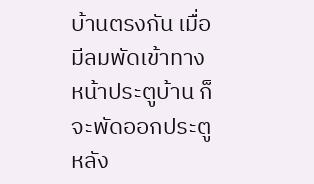บ้านตรงกัน เมื่อมีลมพัดเข้าทางหน้าประตูบ้าน ก็จะพัดออกประตูหลัง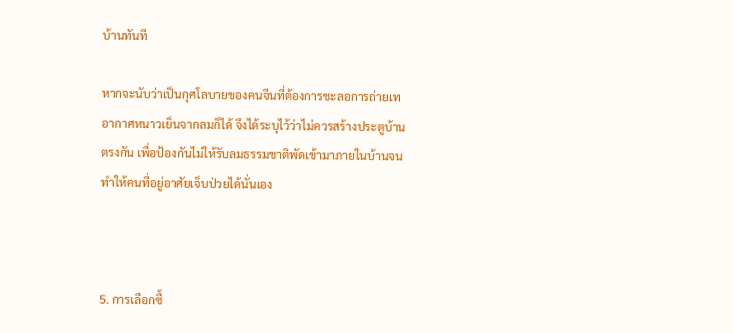บ้านทันที

หากจะนับว่าเป็นกุศโลบายของคนจีนที่ต้องการชะลอการถ่ายเทอากาศหนาวเย็นจากลมก็ได้ จึงได้ระบุไว้ว่าไม่ควรสร้างประตูบ้านตรงกัน เพื่อป้องกันไม่ให้รับลมธรรมชาติพัดเข้ามาภายในบ้านจนทำให้คนที่อยู่อาศัยเจ็บป่วยได้นั่นเอง



5. การเลือกซื้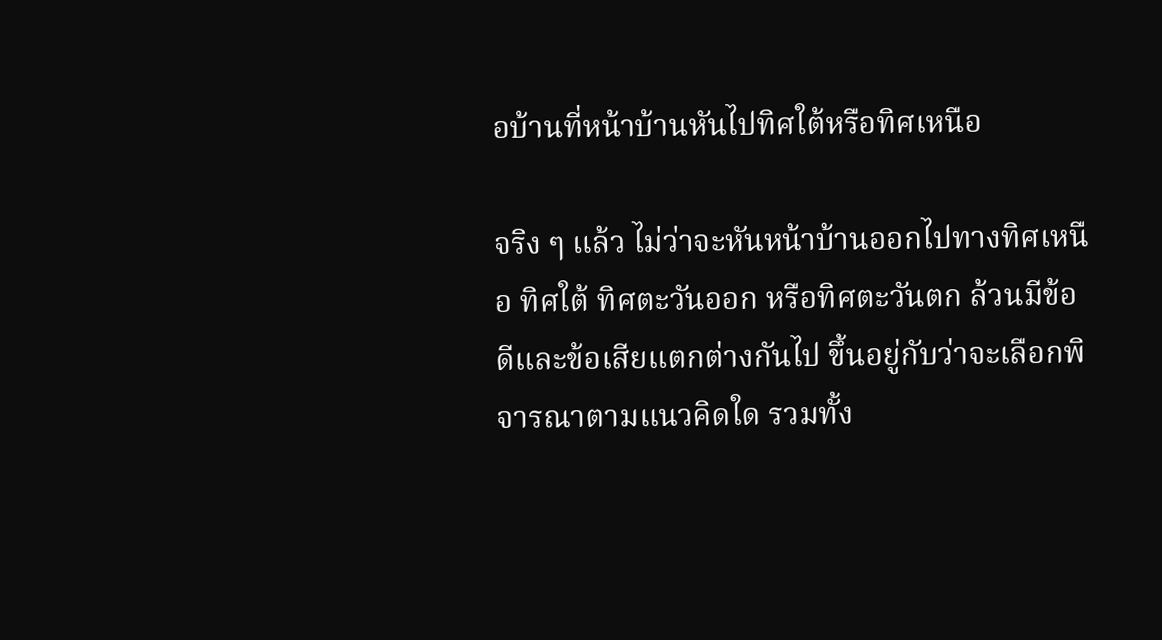อบ้านที่หน้าบ้านหันไปทิศใต้หรือทิศเหนือ

จริง ๆ แล้ว ไม่ว่าจะหันหน้าบ้านออกไปทางทิศเหนือ ทิศใต้ ทิศตะวันออก หรือทิศตะวันตก ล้วนมีข้อดีและข้อเสียแตกต่างกันไป ขึ้นอยู่กับว่าจะเลือกพิจารณาตามแนวคิดใด รวมทั้ง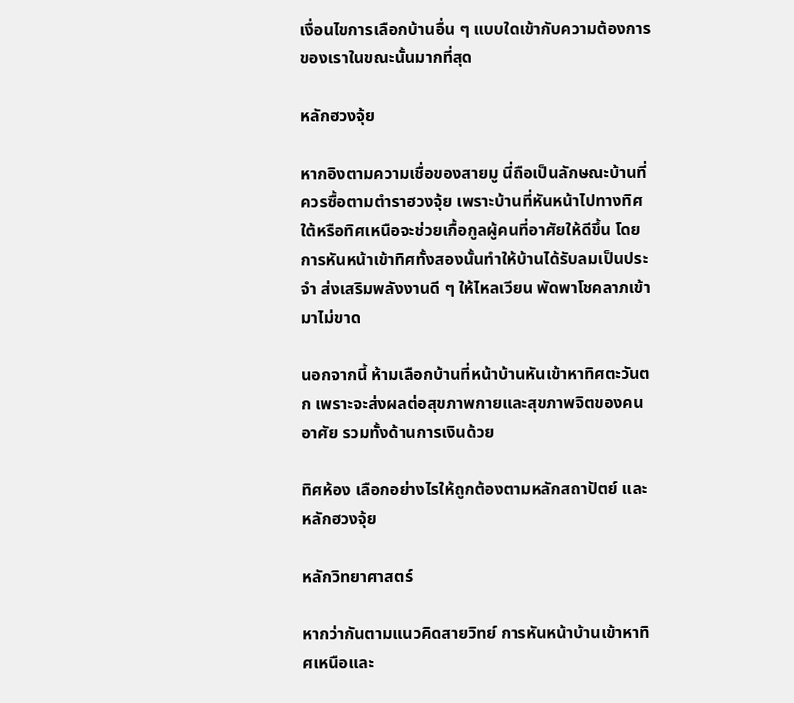เงื่อนไขการเลือกบ้านอื่น ๆ แบบใดเข้ากับความต้องการของเราในขณะนั้นมากที่สุด

หลักฮวงจุ้ย

หากอิงตามความเชื่อของสายมู นี่ถือเป็นลักษณะบ้านที่ควรซื้อตามตำราฮวงจุ้ย เพราะบ้านที่หันหน้าไปทางทิศใต้หรือทิศเหนือจะช่วยเกื้อกูลผู้คนที่อาศัยให้ดีขึ้น โดยการหันหน้าเข้าทิศทั้งสองนั้นทำให้บ้านได้รับลมเป็นประจำ ส่งเสริมพลังงานดี ๆ ให้ไหลเวียน พัดพาโชคลาภเข้ามาไม่ขาด

นอกจากนี้ ห้ามเลือกบ้านที่หน้าบ้านหันเข้าหาทิศตะวันตก เพราะจะส่งผลต่อสุขภาพกายและสุขภาพจิตของคนอาศัย รวมทั้งด้านการเงินด้วย

ทิศห้อง เลือกอย่างไรให้ถูกต้องตามหลักสถาปัตย์ และหลักฮวงจุ้ย

หลักวิทยาศาสตร์

หากว่ากันตามแนวคิดสายวิทย์ การหันหน้าบ้านเข้าหาทิศเหนือและ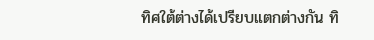ทิศใต้ต่างได้เปรียบแตกต่างกัน ทิ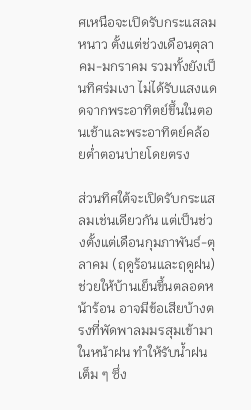ศเหนือจะเปิดรับกระแสลมหนาว ตั้งแต่ช่วงเดือนตุลาคม-มกราคม รวมทั้งยังเป็นทิศร่มเงา ไม่ได้รับแสงแดดจากพระอาทิตย์ขึ้นในตอนเช้าและพระอาทิตย์คล้อยต่ำตอนบ่ายโดยตรง

ส่วนทิศใต้จะเปิดรับกระแสลมเช่นเดียวกัน แต่เป็นช่วงตั้งแต่เดือนกุมภาพันธ์-ตุลาคม (ฤดูร้อนและฤดูฝน) ช่วยให้บ้านเย็นขึ้นตลอดหน้าร้อน อาจมีข้อเสียบ้างตรงที่พัดพาลมมรสุมเข้ามาในหน้าฝน ทำให้รับน้ำฝนเต็ม ๆ ซึ่ง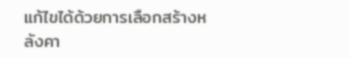แก้ไขได้ด้วยการเลือกสร้างหลังคา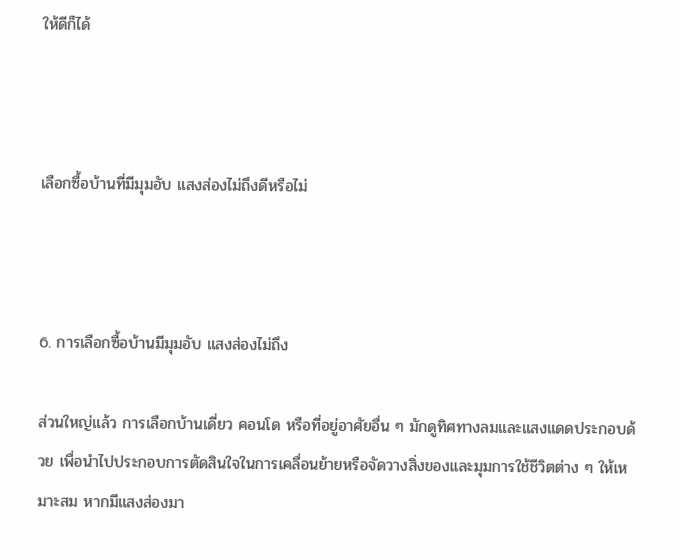ให้ดีก็ได้



เลือกซื้อบ้านที่มีมุมอับ แสงส่องไม่ถึงดีหรือไม่



6. การเลือกซื้อบ้านมีมุมอับ แสงส่องไม่ถึง

ส่วนใหญ่แล้ว การเลือกบ้านเดี่ยว คอนโด หรือที่อยู่อาศัยอื่น ๆ มักดูทิศทางลมและแสงแดดประกอบด้วย เพื่อนำไปประกอบการตัดสินใจในการเคลื่อนย้ายหรือจัดวางสิ่งของและมุมการใช้ชีวิตต่าง ๆ ให้เหมาะสม หากมีแสงส่องมา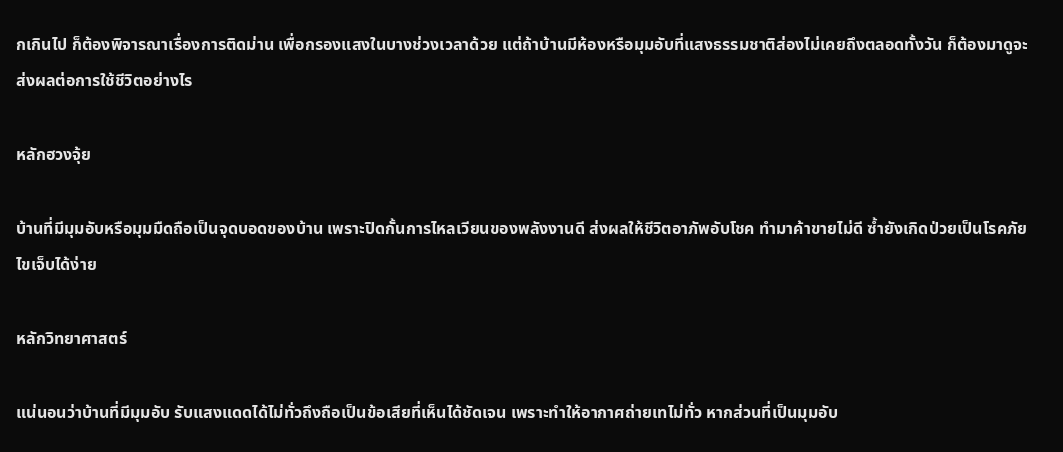กเกินไป ก็ต้องพิจารณาเรื่องการติดม่าน เพื่อกรองแสงในบางช่วงเวลาด้วย แต่ถ้าบ้านมีห้องหรือมุมอับที่แสงธรรมชาติส่องไม่เคยถึงตลอดทั้งวัน ก็ต้องมาดูจะส่งผลต่อการใช้ชีวิตอย่างไร

หลักฮวงจุ้ย

บ้านที่มีมุมอับหรือมุมมืดถือเป็นจุดบอดของบ้าน เพราะปิดกั้นการไหลเวียนของพลังงานดี ส่งผลให้ชีวิตอาภัพอับโชค ทำมาค้าขายไม่ดี ซ้ำยังเกิดป่วยเป็นโรคภัยไขเจ็บได้ง่าย

หลักวิทยาศาสตร์

แน่นอนว่าบ้านที่มีมุมอับ รับแสงแดดได้ไม่ทั่วถึงถือเป็นข้อเสียที่เห็นได้ชัดเจน เพราะทำให้อากาศถ่ายเทไม่ทั่ว หากส่วนที่เป็นมุมอับ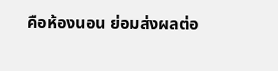คือห้องนอน ย่อมส่งผลต่อ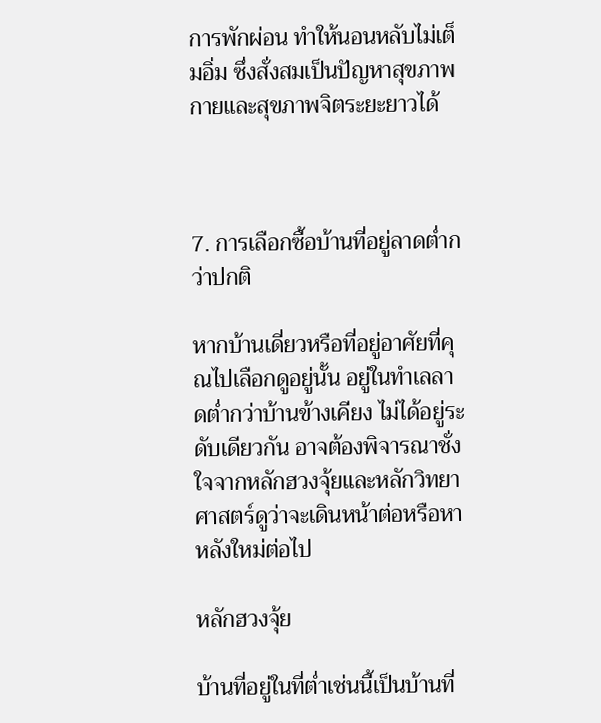การพักผ่อน ทำให้นอนหลับไม่เต็มอิ่ม ซึ่งสั่งสมเป็นปัญหาสุขภาพกายและสุขภาพจิตระยะยาวได้



7. การเลือกซื้อบ้านที่อยู่ลาดต่ำกว่าปกติ

หากบ้านเดี่ยวหรือที่อยู่อาศัยที่คุณไปเลือกดูอยู่นั้น อยู่ในทำเลลาดต่ำกว่าบ้านข้างเคียง ไม่ได้อยู่ระดับเดียวกัน อาจต้องพิจารณาชั่งใจจากหลักฮวงจุ้ยและหลักวิทยาศาสตร์ดูว่าจะเดินหน้าต่อหรือหาหลังใหม่ต่อไป

หลักฮวงจุ้ย

บ้านที่อยู่ในที่ต่ำเช่นนี้เป็นบ้านที่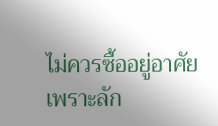ไม่ควรซื้ออยู่อาศัย เพราะลัก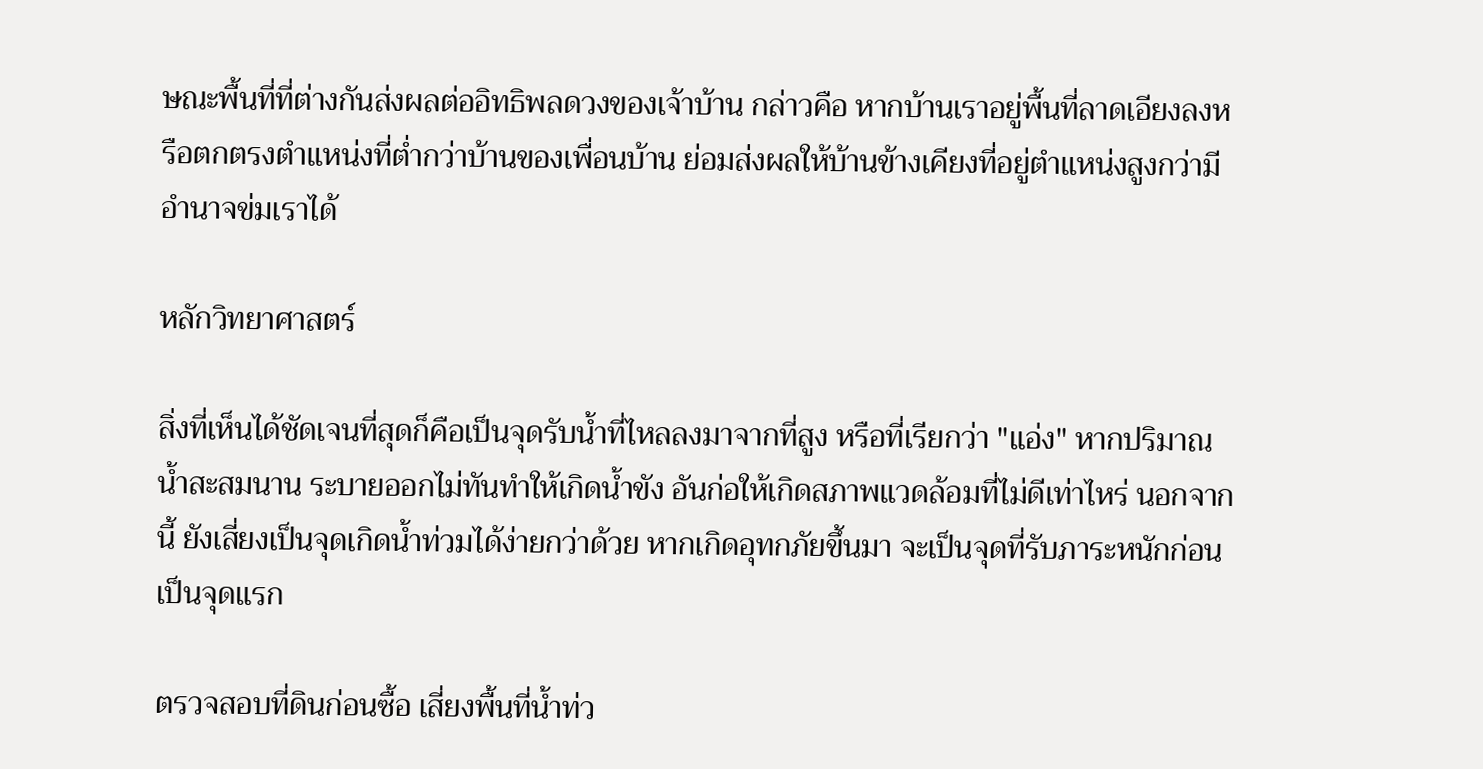ษณะพื้นที่ที่ต่างกันส่งผลต่ออิทธิพลดวงของเจ้าบ้าน กล่าวคือ หากบ้านเราอยู่พื้นที่ลาดเอียงลงหรือตกตรงตำแหน่งที่ต่ำกว่าบ้านของเพื่อนบ้าน ย่อมส่งผลให้บ้านข้างเคียงที่อยู่ตำแหน่งสูงกว่ามีอำนาจข่มเราได้

หลักวิทยาศาสตร์

สิ่งที่เห็นได้ชัดเจนที่สุดก็คือเป็นจุดรับน้ำที่ไหลลงมาจากที่สูง หรือที่เรียกว่า "แอ่ง" หากปริมาณน้ำสะสมนาน ระบายออกไม่ทันทำให้เกิดน้ำขัง อันก่อให้เกิดสภาพแวดล้อมที่ไม่ดีเท่าไหร่ นอกจากนี้ ยังเสี่ยงเป็นจุดเกิดน้ำท่วมได้ง่ายกว่าด้วย หากเกิดอุทกภัยขึ้นมา จะเป็นจุดที่รับภาระหนักก่อนเป็นจุดแรก

ตรวจสอบที่ดินก่อนซื้อ เสี่ยงพื้นที่น้ำท่ว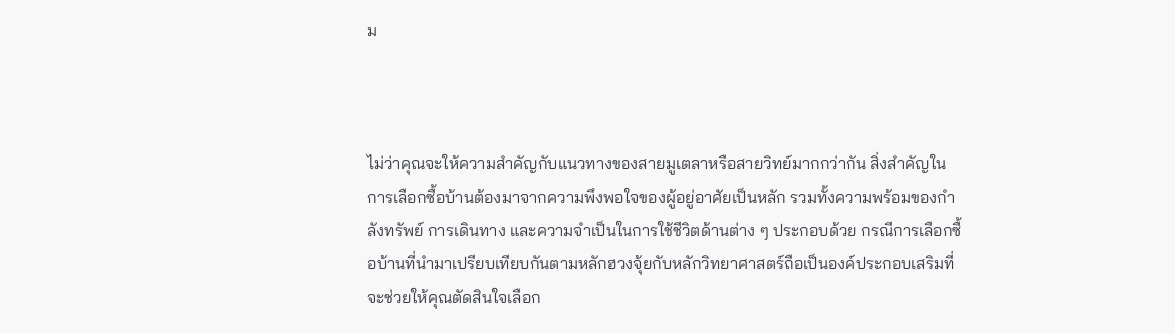ม



ไม่ว่าคุณจะให้ความสำคัญกับแนวทางของสายมูเตลาหรือสายวิทย์มากกว่ากัน สิ่งสำคัญในการเลือกซื้อบ้านต้องมาจากความพึงพอใจของผู้อยู่อาศัยเป็นหลัก รวมทั้งความพร้อมของกำลังทรัพย์ การเดินทาง และความจำเป็นในการใช้ชีวิตด้านต่าง ๆ ประกอบด้วย กรณีการเลือกซื้อบ้านที่นำมาเปรียบเทียบกันตามหลักฮวงจุ้ยกับหลักวิทยาศาสตร์ถือเป็นองค์ประกอบเสริมที่จะช่วยให้คุณตัดสินใจเลือก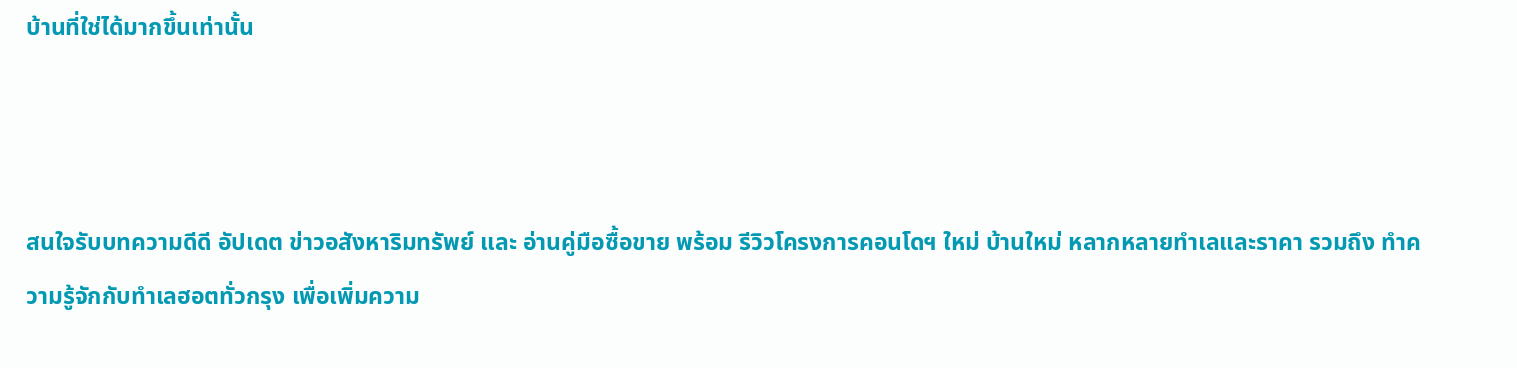บ้านที่ใช่ได้มากขึ้นเท่านั้น



สนใจรับบทความดีดี อัปเดต ข่าวอสังหาริมทรัพย์ และ อ่านคู่มือซื้อขาย พร้อม รีวิวโครงการคอนโดฯ ใหม่ บ้านใหม่ หลากหลายทำเลและราคา รวมถึง ทำความรู้จักกับทำเลฮอตทั่วกรุง เพื่อเพิ่มความ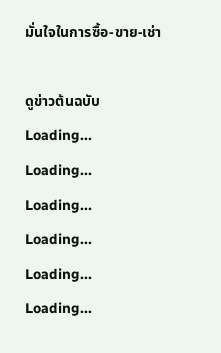มั่นใจในการซื้อ-ขาย-เช่า

ดูข่าวต้นฉบับ
Loading...
Loading...
Loading...
Loading...
Loading...
Loading...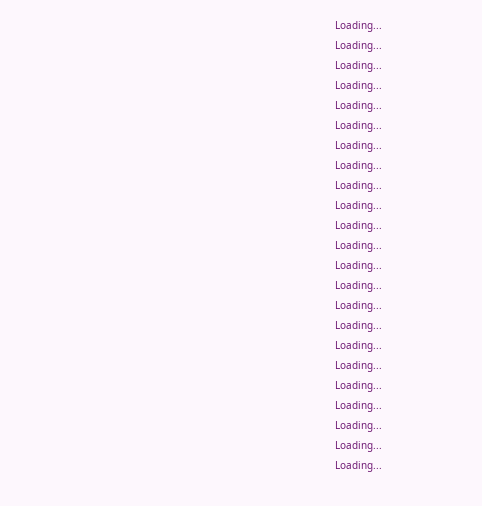Loading...
Loading...
Loading...
Loading...
Loading...
Loading...
Loading...
Loading...
Loading...
Loading...
Loading...
Loading...
Loading...
Loading...
Loading...
Loading...
Loading...
Loading...
Loading...
Loading...
Loading...
Loading...
Loading...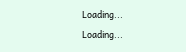Loading...
Loading...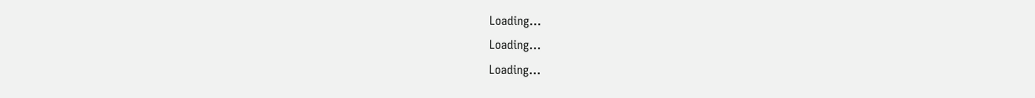Loading...
Loading...
Loading...